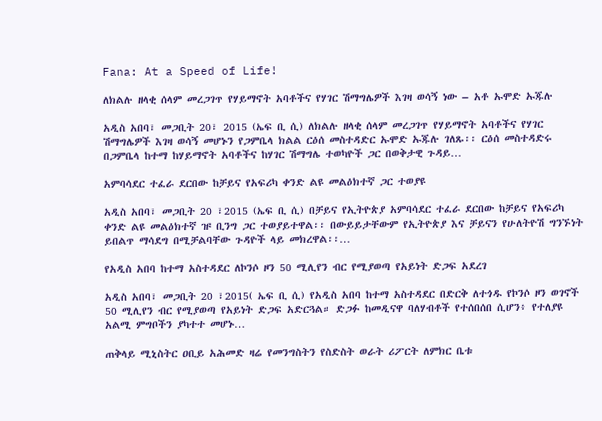Fana: At a Speed of Life!

ለክልሉ ዘላቂ ሰላም መረጋገጥ የሃይማኖት አባቶችና የሃገር ሽማግሌዎች እገዛ ወሳኝ ነው – አቶ ኡሞድ ኡጁሉ

አዲስ አበባ፣ መጋቢት 20፣ 2015 (ኤፍ ቢ ሲ) ለክልሉ ዘላቂ ሰላም መረጋገጥ የሃይማኖት አባቶችና የሃገር ሽማግሌዎች እገዛ ወሳኝ መሆኑን የጋምቤላ ክልል ርዕሰ መስተዳድር ኡሞድ ኡጁሉ ገለጹ፡፡ ርዕሰ መስተዳድሩ በጋምቤላ ከተማ ከሃይማኖት አባቶችና ከሃገር ሽማግሌ ተወካዮች ጋር በወቅታዊ ጉዳይ…

አምባሳደር ተፈራ ደርበው ከቻይና የአፍሪካ ቀንድ ልዩ መልዕክተኛ ጋር ተወያዩ

አዲስ አበባ፣ መጋቢት 20 ፣2015 (ኤፍ ቢ ሲ) በቻይና የኢትዮጵያ አምባሳደር ተፈራ ደርበው ከቻይና የአፍሪካ ቀንድ ልዩ መልዕክተኛ ዡ ቢንግ ጋር ተወያይተዋል፡፡ በውይይታቸውም የኢትዮጵያ እና ቻይናን የሁለትዮሽ ግንኙነት ይበልጥ ማሳደግ በሚቻልባቸው ጉዳዮች ላይ መክረዋል፡፡…

የአዲስ አበባ ከተማ አስተዳደር ለኮንሶ ዞን 50 ሚሊየን ብር የሚያወጣ የአይነት ድጋፍ አደረገ

አዲስ አበባ፣ መጋቢት 20 ፣2015( ኤፍ ቢ ሲ) የአዲስ አበባ ከተማ አስተዳደር በድርቅ ለተጎዱ የኮንሶ ዞን ወገኖች 50 ሚሊየን ብር የሚያወጣ የአይነት ድጋፍ አድርጓል። ድጋፉ ከመዲናዋ ባለሃብቶች የተሰበሰበ ሲሆን፥ የተለያዩ አልሚ ምግቦችን ያካተተ መሆኑ…

ጠቅላይ ሚኒስትር ዐቢይ አሕመድ ዛሬ የመንግስትን የስድስት ወራት ሪፖርት ለምክር ቤቱ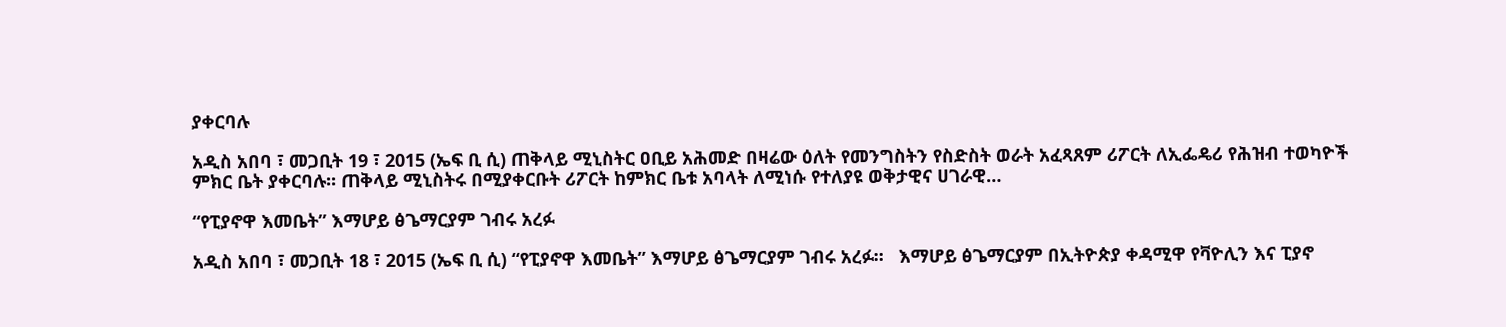ያቀርባሉ

አዲስ አበባ ፣ መጋቢት 19 ፣ 2015 (ኤፍ ቢ ሲ) ጠቅላይ ሚኒስትር ዐቢይ አሕመድ በዛሬው ዕለት የመንግስትን የስድስት ወራት አፈጻጸም ሪፖርት ለኢፌዴሪ የሕዝብ ተወካዮች ምክር ቤት ያቀርባሉ፡፡ ጠቅላይ ሚኒስትሩ በሚያቀርቡት ሪፖርት ከምክር ቤቱ አባላት ለሚነሱ የተለያዩ ወቅታዊና ሀገራዊ…

“የፒያኖዋ እመቤት” እማሆይ ፅጌማርያም ገብሩ አረፉ

አዲስ አበባ ፣ መጋቢት 18 ፣ 2015 (ኤፍ ቢ ሲ) “የፒያኖዋ እመቤት” እማሆይ ፅጌማርያም ገብሩ አረፉ።   እማሆይ ፅጌማርያም በኢትዮጵያ ቀዳሚዋ የቫዮሊን እና ፒያኖ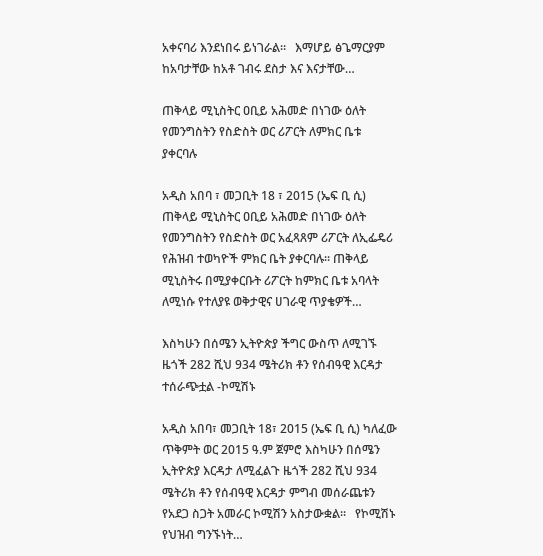አቀናባሪ እንደነበሩ ይነገራል።   እማሆይ ፅጌማርያም ከአባታቸው ከአቶ ገብሩ ደስታ እና እናታቸው…

ጠቅላይ ሚኒስትር ዐቢይ አሕመድ በነገው ዕለት የመንግስትን የስድስት ወር ሪፖርት ለምክር ቤቱ ያቀርባሉ

አዲስ አበባ ፣ መጋቢት 18 ፣ 2015 (ኤፍ ቢ ሲ) ጠቅላይ ሚኒስትር ዐቢይ አሕመድ በነገው ዕለት የመንግስትን የስድስት ወር አፈጻጸም ሪፖርት ለኢፌዴሪ የሕዝብ ተወካዮች ምክር ቤት ያቀርባሉ፡፡ ጠቅላይ ሚኒስትሩ በሚያቀርቡት ሪፖርት ከምክር ቤቱ አባላት ለሚነሱ የተለያዩ ወቅታዊና ሀገራዊ ጥያቄዎች…

እስካሁን በሰሜን ኢትዮጵያ ችግር ውስጥ ለሚገኙ ዜጎች 282 ሺህ 934 ሜትሪክ ቶን የሰብዓዊ እርዳታ ተሰራጭቷል -ኮሚሽኑ

አዲስ አበባ፣ መጋቢት 18፣ 2015 (ኤፍ ቢ ሲ) ካለፈው ጥቅምት ወር 2015 ዓ.ም ጀምሮ እስካሁን በሰሜን ኢትዮጵያ እርዳታ ለሚፈልጉ ዜጎች 282 ሺህ 934 ሜትሪክ ቶን የሰብዓዊ እርዳታ ምግብ መሰራጨቱን የአደጋ ስጋት አመራር ኮሚሽን አስታውቋል፡፡   የኮሚሽኑ የህዝብ ግንኙነት…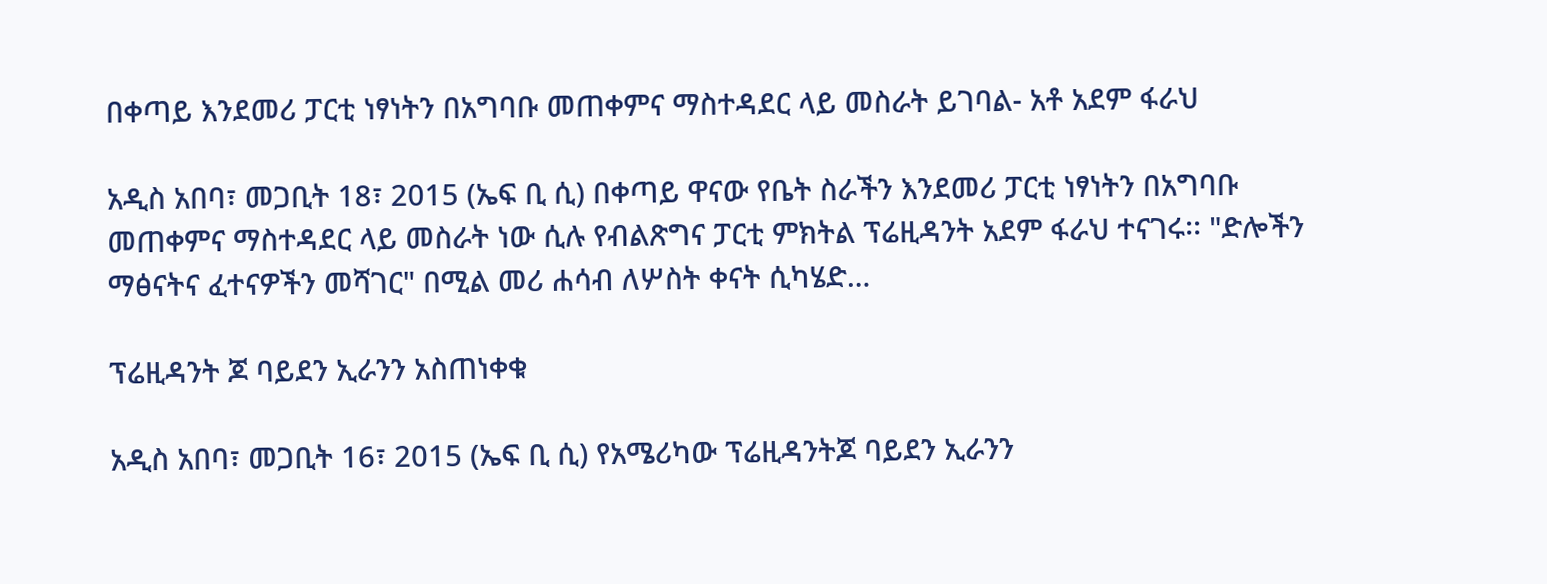በቀጣይ እንደመሪ ፓርቲ ነፃነትን በአግባቡ መጠቀምና ማስተዳደር ላይ መስራት ይገባል- አቶ አደም ፋራህ

አዲስ አበባ፣ መጋቢት 18፣ 2015 (ኤፍ ቢ ሲ) በቀጣይ ዋናው የቤት ስራችን እንደመሪ ፓርቲ ነፃነትን በአግባቡ መጠቀምና ማስተዳደር ላይ መስራት ነው ሲሉ የብልጽግና ፓርቲ ምክትል ፕሬዚዳንት አደም ፋራህ ተናገሩ፡፡ "ድሎችን ማፅናትና ፈተናዎችን መሻገር" በሚል መሪ ሐሳብ ለሦስት ቀናት ሲካሄድ…

ፕሬዚዳንት ጆ ባይደን ኢራንን አስጠነቀቁ

አዲስ አበባ፣ መጋቢት 16፣ 2015 (ኤፍ ቢ ሲ) የአሜሪካው ፕሬዚዳንትጆ ባይደን ኢራንን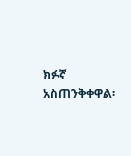ክፉኛ አስጠንቅቀዋል፡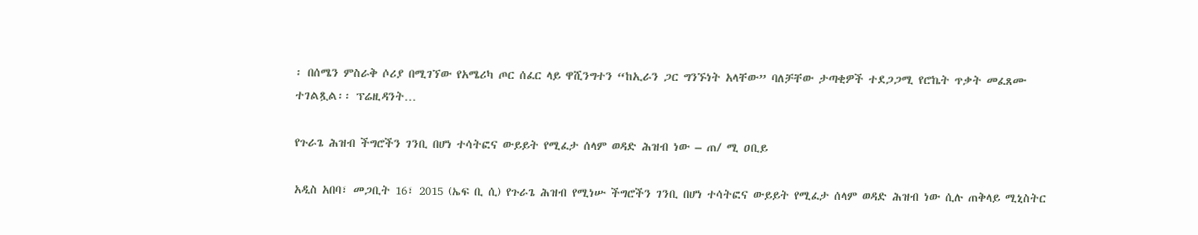፡ በሰሜን ምስራቅ ሶሪያ በሚገኘው የአሜሪካ ጦር ሰፈር ላይ ዋሺንግተን “ከኢራን ጋር ግንኙነት አላቸው” ባለቻቸው ታጣቂዎች ተደጋጋሚ የሮኬት ጥቃት መፈጸሙ ተገልጿል፡፡ ፕሬዚዳንት…

የጉራጌ ሕዝብ ችግሮችን ገንቢ በሆነ ተሳትፎና ውይይት የሚፈታ ሰላም ወዳድ ሕዝብ ነው – ጠ/ ሚ ዐቢይ

አዲስ አበባ፣ መጋቢት 16፣ 2015 (ኤፍ ቢ ሲ) የጉራጌ ሕዝብ የሚነሡ ችግሮችን ገንቢ በሆነ ተሳትፎና ውይይት የሚፈታ ሰላም ወዳድ ሕዝብ ነው ሲሉ ጠቅላይ ሚኒስትር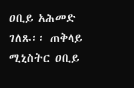ዐቢይ አሕመድ ገለጹ፡፡ ጠቅላይ ሚኒስትር ዐቢይ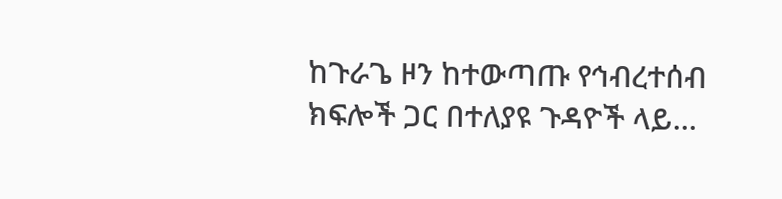ከጉራጌ ዞን ከተውጣጡ የኅብረተሰብ ክፍሎች ጋር በተለያዩ ጉዳዮች ላይ…